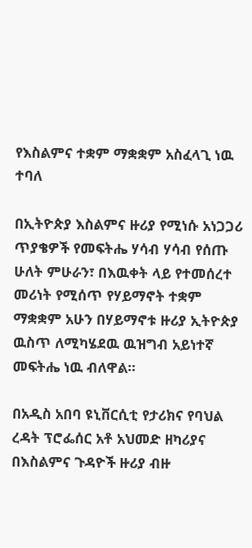የእስልምና ተቋም ማቋቋም አስፈላጊ ነዉ ተባለ

በኢትዮጵያ እስልምና ዙሪያ የሚነሱ አነጋጋሪ ጥያቄዎች የመፍትሔ ሃሳብ ሃሳብ የሰጡ ሁለት ምሁራን፣ በእዉቀት ላይ የተመሰረተ መሪነት የሚሰጥ የሃይማኖት ተቋም ማቋቋም አሁን በሃይማኖቱ ዙሪያ ኢትዮጵያ ዉስጥ ለሚካሄደዉ ዉዝግብ አይነተኛ መፍትሔ ነዉ ብለዋል።

በአዲስ አበባ ዩኒቨርሲቲ የታሪክና የባህል ረዳት ፕሮፌሰር አቶ አህመድ ዘካሪያና በእስልምና ጉዳዮች ዙሪያ ብዙ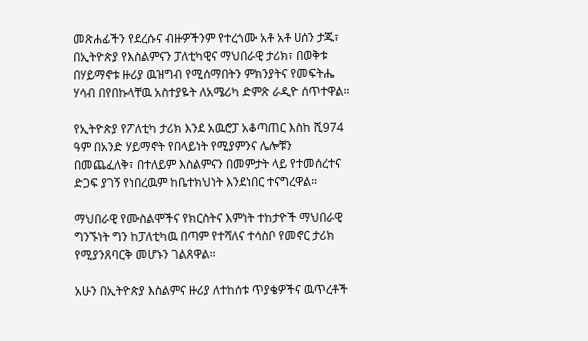መጽሐፊችን የደረሱና ብዙዎችንም የተረጎሙ አቶ አቶ ሀሰን ታጁ፣ በኢትዮጵያ የእስልምናን ፓለቲካዊና ማህበራዊ ታሪክ፣ በወቅቱ በሃይማኖቱ ዙሪያ ዉዝግብ የሚሰማበትን ምክንያትና የመፍትሔ ሃሳብ በየበኩላቸዉ አስተያዬት ለአሜሪካ ድምጽ ራዲዮ ሰጥተዋል።

የኢትዮጵያ የፖለቲካ ታሪክ እንደ አዉሮፓ አቆጣጠር እስከ ሺ974 ዓም በአንድ ሃይማኖት የበላይነት የሚያምንና ሌሎቹን በመጨፈለቅ፣ በተለይም እስልምናን በመምታት ላይ የተመሰረተና ድጋፍ ያገኝ የነበረዉም ከቤተክህነት እንደነበር ተናግረዋል።

ማህበራዊ የሙስልሞችና የክርስትና እምነት ተከታዮች ማህበራዊ ግንኙነት ግን ከፓለቲካዉ በጣም የተሻለና ተሳስቦ የመኖር ታሪክ የሚያንጸባርቅ መሆኑን ገልጸዋል።

አሁን በኢትዮጵያ እስልምና ዙሪያ ለተከሰቱ ጥያቄዎችና ዉጥረቶች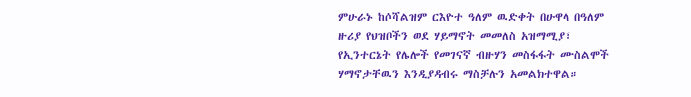ምሁራኑ ከሶሻልዝም ርእዮተ ዓለም ዉድቀት በሁዋላ በዓለም ዙሪያ የህዝቦችን ወደ ሃይማኖት መመለስ አዝማሚያ፣ የኢንተርኔት የሌሎች የመገናኛ ብዙሃን መስፋፋት ሙስልሞች ሃማኖታቸዉን እንዲያዳብሩ ማስቻሉን አመልክተዋል።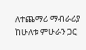ለተጨማሪ ማብራሪያ ከሁለቱ ምሁራን ጋር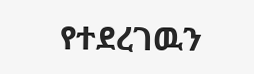የተደረገዉን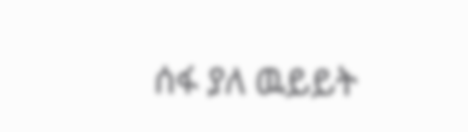ሰፋ ያለ ዉይይት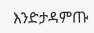እንድታዳምጡ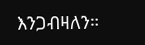እንጋብዛለን።